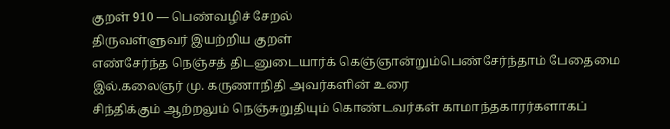குறள் 910 — பெண்வழிச் சேறல்
திருவள்ளுவர் இயற்றிய குறள்
எண்சேர்ந்த நெஞ்சத் திடனுடையார்க் கெஞ்ஞான்றும்பெண்சேர்ந்தாம் பேதைமை இல்.கலைஞர் மு. கருணாநிதி அவர்களின் உரை
சிந்திக்கும் ஆற்றலும் நெஞ்சுறுதியும் கொண்டவர்கள் காமாந்தகாரர்களாகப்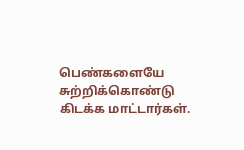பெண்களையே சுற்றிக்கொண்டு கிடக்க மாட்டார்கள்.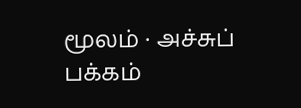மூலம் · அச்சுப் பக்கம்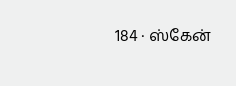184 · ஸ்கேன்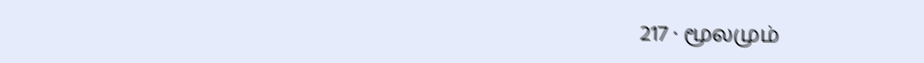217 · மூலமும்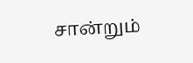சான்றும்